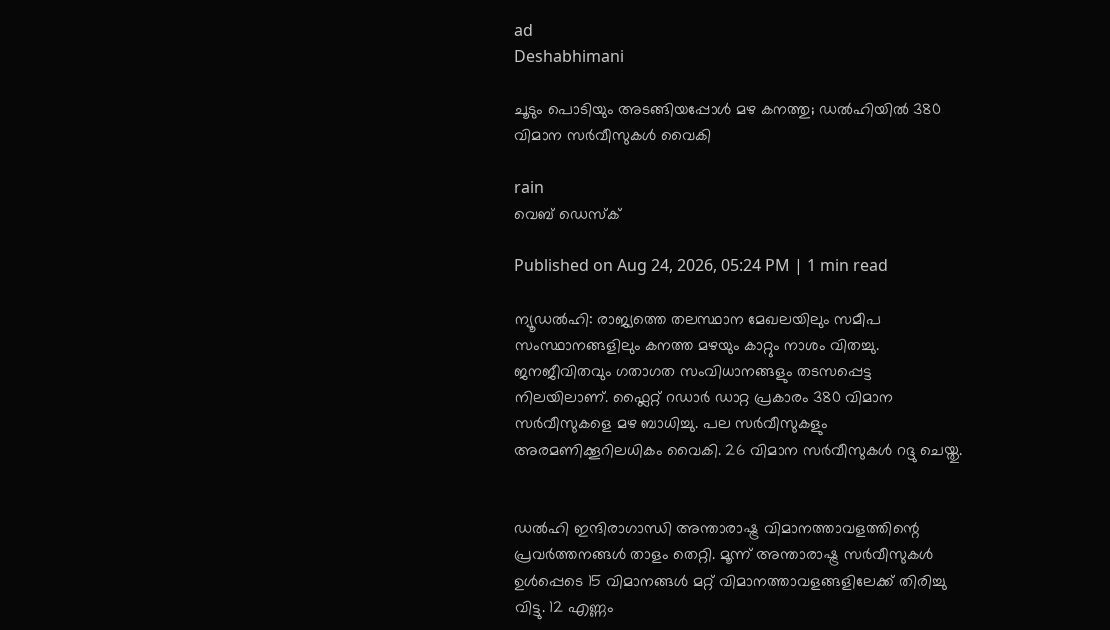ad
Deshabhimani

ചൂടും പൊടിയും അടങ്ങിയപ്പോൾ മഴ കനത്തു; ഡൽഹിയിൽ 380 വിമാന സര്‍വീസുകൾ വൈകി

rain
വെബ് ഡെസ്ക്

Published on Aug 24, 2026, 05:24 PM | 1 min read

ന്യൂഡൽഹി: രാജ്യത്തെ തലസ്ഥാന മേഖലയിലും സമീപ സംസ്ഥാനങ്ങളിലും കനത്ത മഴയും കാറ്റും നാശം വിതച്ചു. ജനജീവിതവും ഗതാഗത സംവിധാനങ്ങളും തടസപ്പെട്ട നിലയിലാണ്. ഫ്ലൈറ്റ് റഡാര്‍ ഡാറ്റ പ്രകാരം 380 വിമാന സര്‍വീസുകളെ മഴ ബാധിച്ചു. പല സര്‍വീസുകളും അരമണിക്കൂറിലധികം വൈകി. 26 വിമാന സര്‍വീസുകൾ റദ്ദു ചെയ്തു.


ഡൽഹി ഇന്ദിരാഗാന്ധി അന്താരാഷ്ട്ര വിമാനത്താവളത്തിന്റെ പ്രവര്‍ത്തനങ്ങൾ താളം തെറ്റി. മൂന്ന് അന്താരാഷ്ട്ര സര്‍വീസുകൾ ഉൾപ്പെടെ 15 വിമാനങ്ങൾ മറ്റ് വിമാനത്താവളങ്ങളിലേക്ക് തിരിച്ചു വിട്ടു. 12 എണ്ണം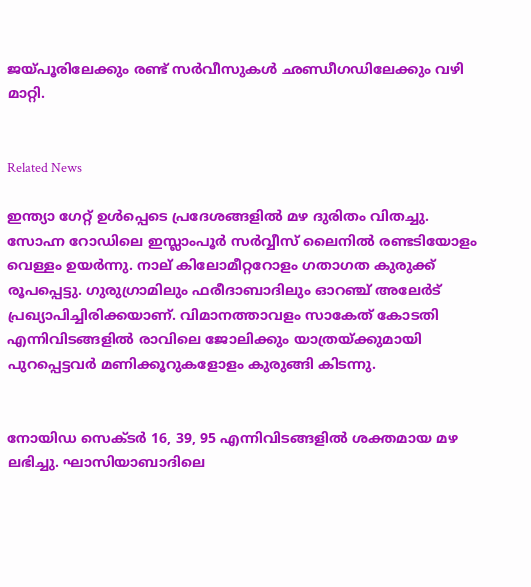ജയ്പൂരിലേക്കും രണ്ട് സര്‍വീസുകൾ ഛണ്ഡീഗഡിലേക്കും വഴി മാറ്റി.


Related News

ഇന്ത്യാ ഗേറ്റ് ഉൾപ്പെടെ പ്രദേശങ്ങളിൽ മഴ ദുരിതം വിതച്ചു. സോഹ്ന റോഡിലെ ഇസ്ലാംപൂര്‍ സര്‍വ്വീസ് ലൈനിൽ രണ്ടടിയോളം വെള്ളം ഉയര്‍ന്നു. നാല് കിലോമീറ്ററോളം ഗതാഗത കുരുക്ക് രൂപപ്പെട്ടു. ഗുരുഗ്രാമിലും ഫരീദാബാദിലും ഓറഞ്ച് അലേര്‍ട് പ്രഖ്യാപിച്ചിരിക്കയാണ്. വിമാനത്താവളം സാകേത് കോടതി എന്നിവിടങ്ങളിൽ രാവിലെ ജോലിക്കും യാത്രയ്ക്കുമായി പുറപ്പെട്ടവര്‍ മണിക്കൂറുകളോളം കുരുങ്ങി കിടന്നു.


നോയിഡ സെക്ടർ 16, 39, 95 എന്നിവിടങ്ങളിൽ ശക്തമായ മഴ ലഭിച്ചു. ഘാസിയാബാദിലെ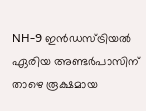NH-9 ഇൻഡസ്ട്രിയൽ ഏരിയ അണ്ടർപാസിന് താഴെ രൂക്ഷമായ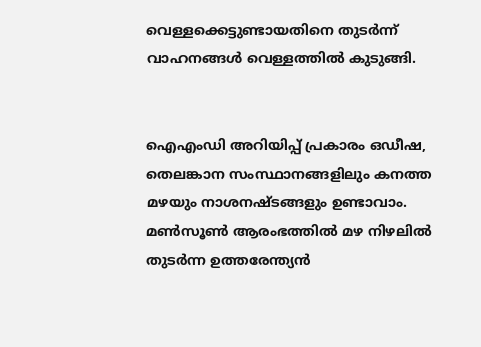വെള്ളക്കെട്ടുണ്ടായതിനെ തുടർന്ന് വാഹനങ്ങൾ വെള്ളത്തിൽ കുടുങ്ങി.


ഐഎംഡി അറിയിപ്പ് പ്രകാരം ഒഡീഷ, തെലങ്കാന സംസ്ഥാനങ്ങളിലും കനത്ത മഴയും നാശനഷ്ടങ്ങളും ഉണ്ടാവാം. മൺസൂൺ ആരംഭത്തിൽ മഴ നിഴലിൽ തുടര്‍ന്ന ഉത്തരേന്ത്യൻ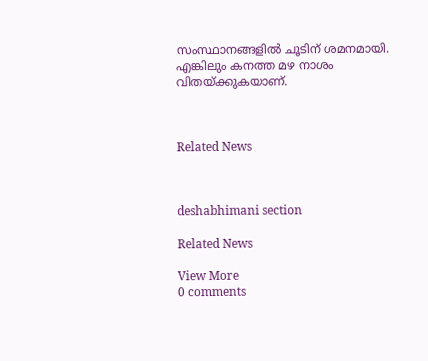സംസ്ഥാനങ്ങളിൽ ചൂടിന് ശമനമായി. എങ്കിലും കനത്ത മഴ നാശം വിതയ്ക്കുകയാണ്.



Related News



deshabhimani section

Related News

View More
0 comments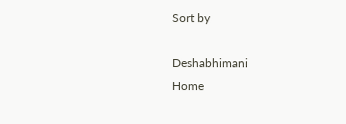Sort by

Deshabhimani
Home